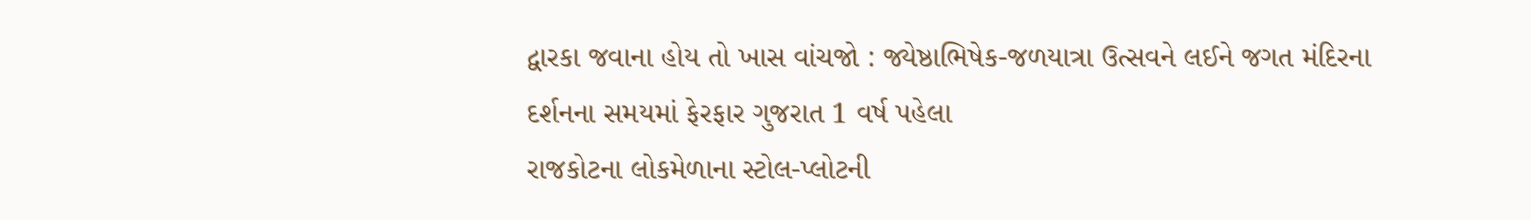દ્વારકા જવાના હોય તો ખાસ વાંચજો : જ્યેષ્ઠાભિષેક-જળયાત્રા ઉત્સવને લઈને જગત મંદિરના દર્શનના સમયમાં ફેરફાર ગુજરાત 1 વર્ષ પહેલા
રાજકોટના લોકમેળાના સ્ટોલ-પ્લોટની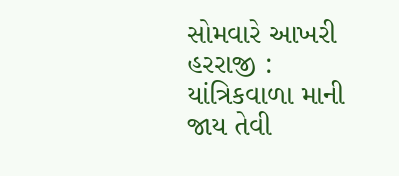સોમવારે આખરી હરરાજી : યાંત્રિકવાળા માની જાય તેવી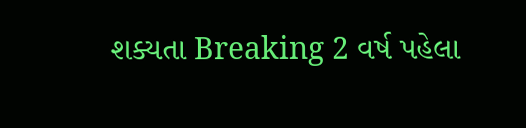શક્યતા Breaking 2 વર્ષ પહેલા